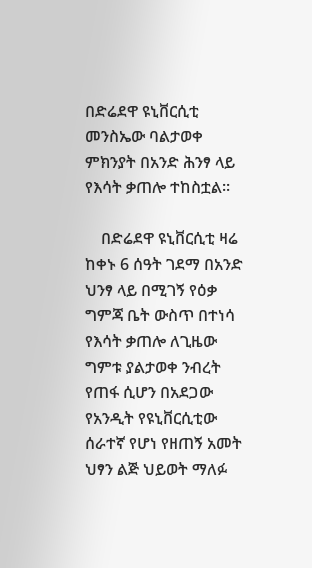በድሬደዋ ዩኒቨርሲቲ መንስኤው ባልታወቀ ምክንያት በአንድ ሕንፃ ላይ የእሳት ቃጠሎ ተከስቷል፡፡

    በድሬደዋ ዩኒቨርሲቲ ዛሬ ከቀኑ 6 ሰዓት ገደማ በአንድ ህንፃ ላይ በሚገኝ የዕቃ ግምጃ ቤት ውስጥ በተነሳ የእሳት ቃጠሎ ለጊዜው ግምቱ ያልታወቀ ንብረት የጠፋ ሲሆን በአደጋው የአንዲት የዩኒቨርሲቲው ሰራተኛ የሆነ የዘጠኝ አመት ህፃን ልጅ ህይወት ማለፉ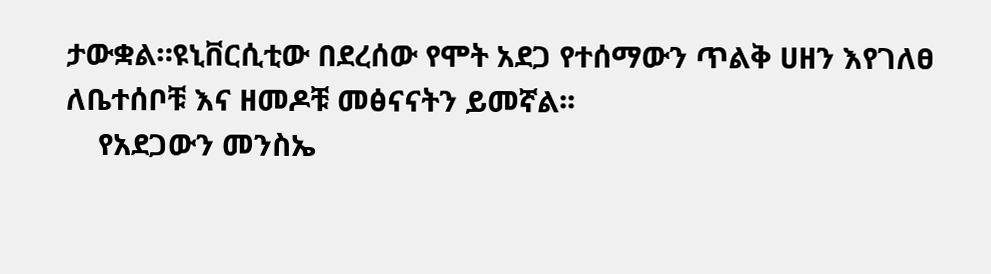ታውቋል።ዩኒቨርሲቲው በደረሰው የሞት አደጋ የተሰማውን ጥልቅ ሀዘን እየገለፀ ለቤተሰቦቹ እና ዘመዶቹ መፅናናትን ይመኛል፡፡
    የአደጋውን መንስኤ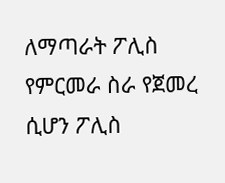ለማጣራት ፖሊስ የምርመራ ስራ የጀመረ ሲሆን ፖሊስ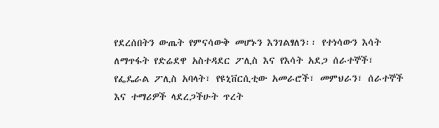የደረሰበትን ውጤት የምናሳውቅ መሆኑን እንገልፃለን፡፡ የተነሳውን እሳት ለማጥፋት የድሬደዋ አስተዳደር ፖሊስ እና የእሳት አደጋ ሰራተኞች፣ የፌዴራል ፖሊስ አባላት፣ የዩኒቨርሲቲው አመራሮች፣ መምህራን፣ ሰራተኞች እና ተማሪዎች ላደረጋችሁት ጥረት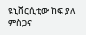ዩኒቨርሲቲው ከፍ ያለ ምስጋና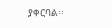ያቀርባል፡፡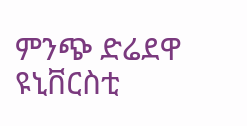ምንጭ ድሬደዋ ዩኒቨርስቲ